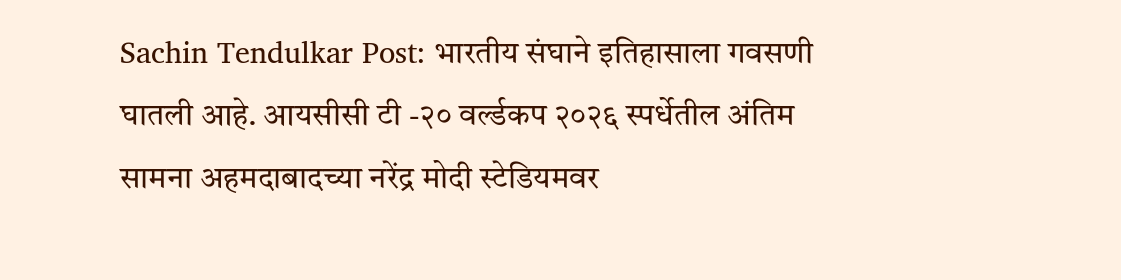Sachin Tendulkar Post: भारतीय संघाने इतिहासाला गवसणी घातली आहे. आयसीसी टी -२० वर्ल्डकप २०२६ स्पर्धेतील अंतिम सामना अहमदाबादच्या नरेंद्र मोदी स्टेडियमवर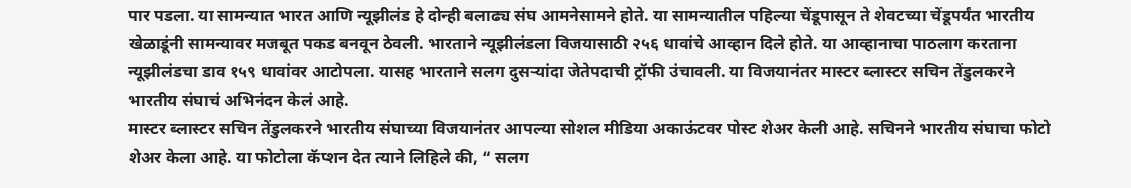पार पडला. या सामन्यात भारत आणि न्यूझीलंड हे दोन्ही बलाढ्य संघ आमनेसामने होते. या सामन्यातील पहिल्या चेंडूपासून ते शेवटच्या चेंडूपर्यंत भारतीय खेळाडूंनी सामन्यावर मजबूत पकड बनवून ठेवली. भारताने न्यूझीलंडला विजयासाठी २५६ धावांचे आव्हान दिले होते. या आव्हानाचा पाठलाग करताना न्यूझीलंडचा डाव १५९ धावांवर आटोपला. यासह भारताने सलग दुसऱ्यांदा जेतेपदाची ट्रॉफी उंचावली. या विजयानंतर मास्टर ब्लास्टर सचिन तेंडुलकरने भारतीय संघाचं अभिनंदन केलं आहे.
मास्टर ब्लास्टर सचिन तेंडुलकरने भारतीय संघाच्या विजयानंतर आपल्या सोशल मीडिया अकाऊंटवर पोस्ट शेअर केली आहे. सचिनने भारतीय संघाचा फोटो शेअर केला आहे. या फोटोला कॅप्शन देत त्याने लिहिले की, “ सलग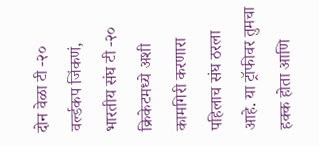दोन वेळा टी -२० वर्ल्डकप जिंकणं, भारतीय संघ टी -२० क्रिकेटमध्ये अशी कामगिरी करणारा पहिलाच संघ ठरला आहे. या ट्रॉफीवर तुमचा हक्क होता आणि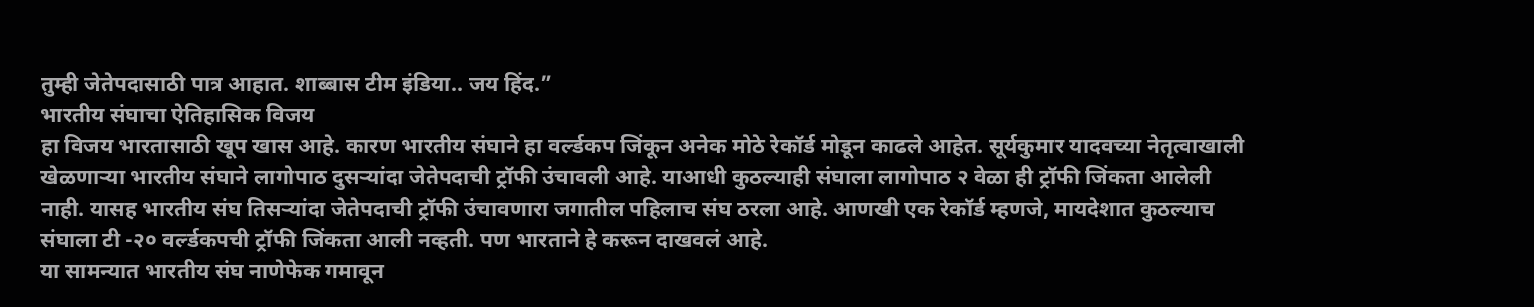तुम्ही जेतेपदासाठी पात्र आहात. शाब्बास टीम इंडिया.. जय हिंद.”
भारतीय संघाचा ऐतिहासिक विजय
हा विजय भारतासाठी खूप खास आहे. कारण भारतीय संघाने हा वर्ल्डकप जिंकून अनेक मोठे रेकॉर्ड मोडून काढले आहेत. सूर्यकुमार यादवच्या नेतृत्वाखाली खेळणाऱ्या भारतीय संघाने लागोपाठ दुसऱ्यांदा जेतेपदाची ट्रॉफी उंचावली आहे. याआधी कुठल्याही संघाला लागोपाठ २ वेळा ही ट्रॉफी जिंकता आलेली नाही. यासह भारतीय संघ तिसऱ्यांदा जेतेपदाची ट्रॉफी उंचावणारा जगातील पहिलाच संघ ठरला आहे. आणखी एक रेकॉर्ड म्हणजे, मायदेशात कुठल्याच संघाला टी -२० वर्ल्डकपची ट्रॉफी जिंकता आली नव्हती. पण भारताने हे करून दाखवलं आहे.
या सामन्यात भारतीय संघ नाणेफेक गमावून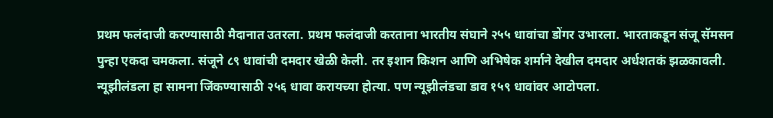प्रथम फलंदाजी करण्यासाठी मैदानात उतरला. प्रथम फलंदाजी करताना भारतीय संघाने २५५ धावांचा डोंगर उभारला. भारताकडून संजू सॅमसन पुन्हा एकदा चमकला. संजूने ८९ धावांची दमदार खेळी केली. तर इशान किशन आणि अभिषेक शर्माने देखील दमदार अर्धशतकं झळकावली. न्यूझीलंडला हा सामना जिंकण्यासाठी २५६ धावा करायच्या होत्या. पण न्यूझीलंडचा डाव १५९ धावांवर आटोपला.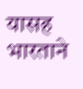यासह भारताने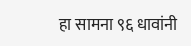हा सामना ९६ धावांनी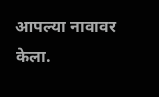आपल्या नावावर केला.